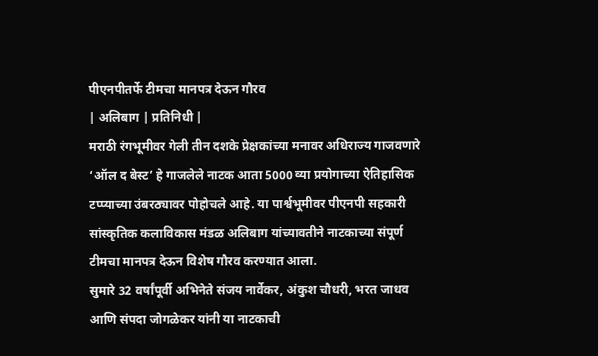पीएनपीतर्फे टीमचा मानपत्र देऊन गौरव
| अलिबाग | प्रतिनिधी |
मराठी रंगभूमीवर गेली तीन दशके प्रेक्षकांच्या मनावर अधिराज्य गाजवणारे ‘ऑल द बेस्ट’ हे गाजलेले नाटक आता 5000 व्या प्रयोगाच्या ऐतिहासिक टप्प्याच्या उंबरठ्यावर पोहोचले आहे. या पार्श्वभूमीवर पीएनपी सहकारी सांस्कृतिक कलाविकास मंडळ अलिबाग यांच्यावतीने नाटकाच्या संपूर्ण टीमचा मानपत्र देऊन विशेष गौरव करण्यात आला.
सुमारे 32 वर्षांपूर्वी अभिनेते संजय नार्वेकर, अंकुश चौधरी, भरत जाधव आणि संपदा जोगळेकर यांनी या नाटकाची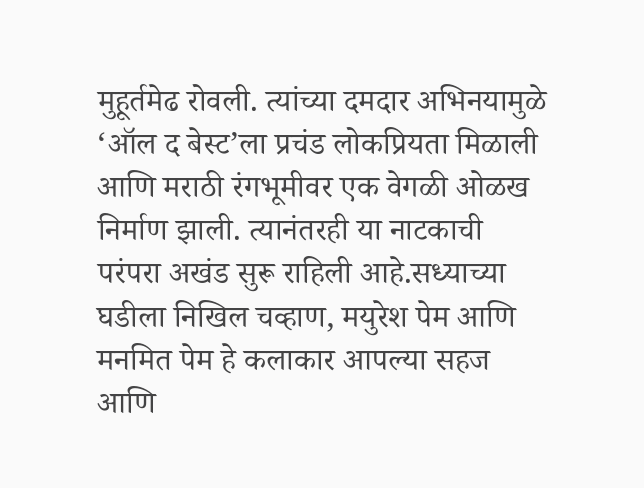मुहूर्तमेढ रोवली. त्यांच्या दमदार अभिनयामुळे ‘ऑल द बेस्ट’ला प्रचंड लोकप्रियता मिळाली आणि मराठी रंगभूमीवर एक वेगळी ओळख निर्माण झाली. त्यानंतरही या नाटकाची परंपरा अखंड सुरू राहिली आहे.सध्याच्या घडीला निखिल चव्हाण, मयुरेश पेम आणि मनमित पेम हे कलाकार आपल्या सहज आणि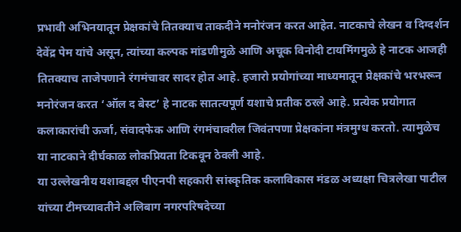प्रभावी अभिनयातून प्रेक्षकांचे तितक्याच ताकदीने मनोरंजन करत आहेत. नाटकाचे लेखन व दिग्दर्शन देवेंद्र पेम यांचे असून, त्यांच्या कल्पक मांडणीमुळे आणि अचूक विनोदी टायमिंगमुळे हे नाटक आजही तितक्याच ताजेपणाने रंगमंचावर सादर होत आहे. हजारो प्रयोगांच्या माध्यमातून प्रेक्षकांचे भरभरून मनोरंजन करत ‘ऑल द बेस्ट’ हे नाटक सातत्यपूर्ण यशाचे प्रतीक ठरले आहे. प्रत्येक प्रयोगात कलाकारांची ऊर्जा, संवादफेक आणि रंगमंचावरील जिवंतपणा प्रेक्षकांना मंत्रमुग्ध करतो. त्यामुळेच या नाटकाने दीर्घकाळ लोकप्रियता टिकवून ठेवली आहे.
या उल्लेखनीय यशाबद्दल पीएनपी सहकारी सांस्कृतिक कलाविकास मंडळ अध्यक्षा चित्रलेखा पाटील यांच्या टीमच्यावतीने अलिबाग नगरपरिषदेच्या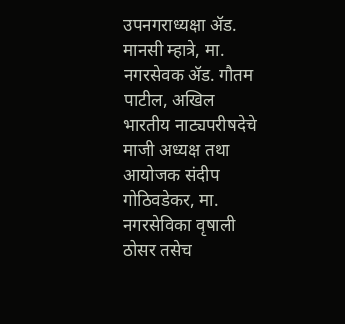उपनगराध्यक्षा ॲड. मानसी म्हात्रे, मा. नगरसेवक ॲड. गौतम पाटील, अखिल भारतीय नाट्यपरीषदेचे माजी अध्यक्ष तथा आयोजक संदीप गोठिवडेकर, मा. नगरसेविका वृषाली ठोसर तसेच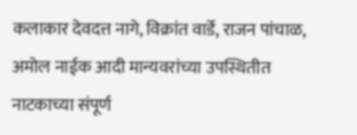कलाकार देवदत्त नागे, विक्रांत वार्डे, राजन पांचाळ, अमोल नाईक आदी मान्यवरांच्या उपस्थितीत नाटकाच्या संपूर्ण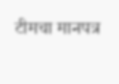टीमचा मानपत्र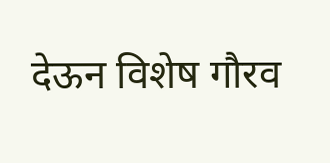देऊन विशेष गौरव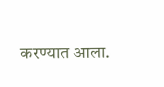करण्यात आला.